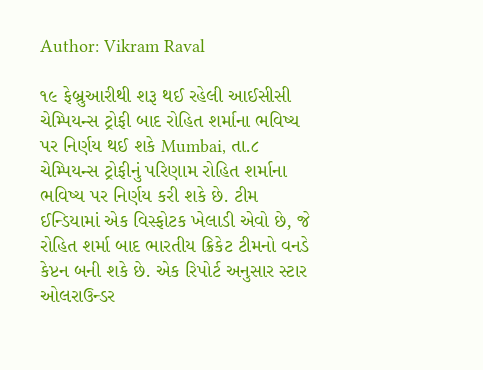Author: Vikram Raval

૧૯ ફેબ્રુઆરીથી શરૂ થઈ રહેલી આઈસીસી ચેમ્પિયન્સ ટ્રોફી બાદ રોહિત શર્માના ભવિષ્ય પર નિર્ણય થઈ શકે Mumbai, તા.૮ ચેમ્પિયન્સ ટ્રોફીનું પરિણામ રોહિત શર્માના ભવિષ્ય પર નિર્ણય કરી શકે છે. ટીમ ઈન્ડિયામાં એક વિસ્ફોટક ખેલાડી એવો છે, જે રોહિત શર્મા બાદ ભારતીય ક્રિકેટ ટીમનો વનડે કેપ્ટન બની શકે છે. એક રિપોર્ટ અનુસાર સ્ટાર ઓલરાઉન્ડર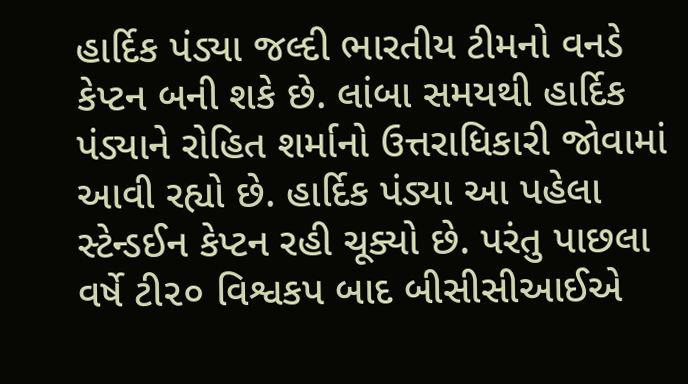હાર્દિક પંડ્યા જલ્દી ભારતીય ટીમનો વનડે કેપ્ટન બની શકે છે. લાંબા સમયથી હાર્દિક પંડ્યાને રોહિત શર્માનો ઉત્તરાધિકારી જોવામાં આવી રહ્યો છે. હાર્દિક પંડ્યા આ પહેલા સ્ટેન્ડઈન કેપ્ટન રહી ચૂક્યો છે. પરંતુ પાછલા વર્ષે ટી૨૦ વિશ્વકપ બાદ બીસીસીઆઈએ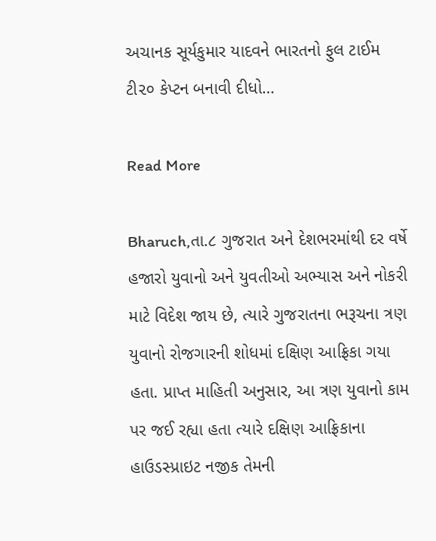અચાનક સૂર્યકુમાર યાદવને ભારતનો ફુલ ટાઈમ ટી૨૦ કેપ્ટન બનાવી દીધો…

Read More

Bharuch,તા.૮ ગુજરાત અને દેશભરમાંથી દર વર્ષે હજારો યુવાનો અને યુવતીઓ અભ્યાસ અને નોકરી માટે વિદેશ જાય છે, ત્યારે ગુજરાતના ભરૂચના ત્રણ યુવાનો રોજગારની શોધમાં દક્ષિણ આફ્રિકા ગયા હતા. પ્રાપ્ત માહિતી અનુસાર, આ ત્રણ યુવાનો કામ પર જઈ રહ્યા હતા ત્યારે દક્ષિણ આફ્રિકાના હાઉડસ્પ્રાઇટ નજીક તેમની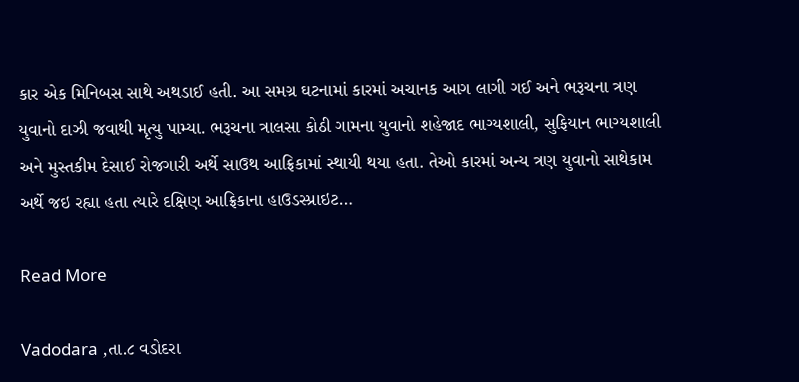કાર એક મિનિબસ સાથે અથડાઈ હતી. આ સમગ્ર ઘટનામાં કારમાં અચાનક આગ લાગી ગઈ અને ભરૂચના ત્રણ યુવાનો દાઝી જવાથી મૃત્યુ પામ્યા. ભરૂચના ત્રાલસા કોઠી ગામના યુવાનો શહેજાદ ભાગ્યશાલી, સુફિયાન ભાગ્યશાલી અને મુસ્તકીમ દેસાઈ રોજગારી અર્થે સાઉથ આફ્રિકામાં સ્થાયી થયા હતા. તેઓ કારમાં અન્ય ત્રણ યુવાનો સાથેકામ અર્થે જઇ રહ્યા હતા ત્યારે દક્ષિણ આફ્રિકાના હાઉડસ્પ્રાઇટ…

Read More

Vadodara ,તા.૮ વડોદરા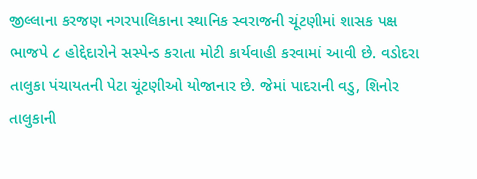જીલ્લાના કરજણ નગરપાલિકાના સ્થાનિક સ્વરાજની ચૂંટણીમાં શાસક પક્ષ ભાજપે ૮ હોદ્દેદારોને સસ્પેન્ડ કરાતા મોટી કાર્યવાહી કરવામાં આવી છે. વડોદરા તાલુકા પંચાયતની પેટા ચૂંટણીઓ યોજાનાર છે. જેમાં પાદરાની વડુ, શિનોર તાલુકાની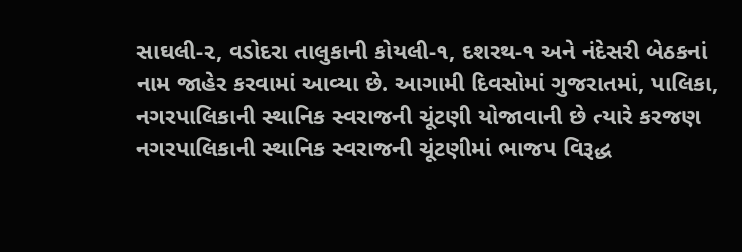સાઘલી-૨, વડોદરા તાલુકાની કોયલી-૧, દશરથ-૧ અને નંદેસરી બેઠકનાં નામ જાહેર કરવામાં આવ્યા છે. આગામી દિવસોમાં ગુજરાતમાં, પાલિકા, નગરપાલિકાની સ્થાનિક સ્વરાજની ચૂંટણી યોજાવાની છે ત્યારે કરજણ નગરપાલિકાની સ્થાનિક સ્વરાજની ચૂંટણીમાં ભાજપ વિરૂદ્ધ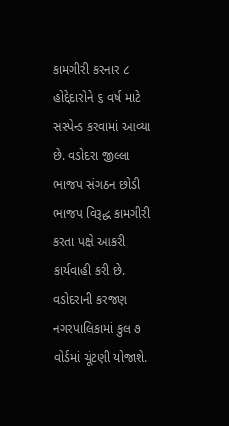કામગીરી કરનાર ૮ હોદ્દેદારોને ૬ વર્ષ માટે સસ્પેન્ડ કરવામાં આવ્યા છે. વડોદરા જીલ્લા ભાજપ સંગઠન છોડી ભાજપ વિરૂદ્ધ કામગીરી કરતા પક્ષે આકરી કાર્યવાહી કરી છે. વડોદરાની કરજણ નગરપાલિકામાં કુલ ૭ વોર્ડમાં ચૂંટણી યોજાશે.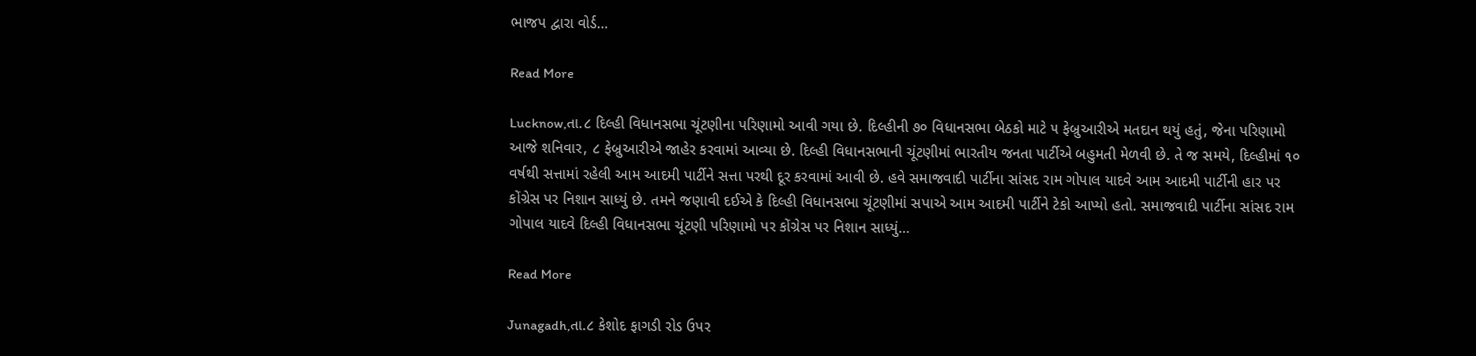ભાજપ દ્વારા વોર્ડ…

Read More

Lucknow,તા.૮ દિલ્હી વિધાનસભા ચૂંટણીના પરિણામો આવી ગયા છે. દિલ્હીની ૭૦ વિધાનસભા બેઠકો માટે ૫ ફેબ્રુઆરીએ મતદાન થયું હતું, જેના પરિણામો આજે શનિવાર, ૮ ફેબ્રુઆરીએ જાહેર કરવામાં આવ્યા છે. દિલ્હી વિધાનસભાની ચૂંટણીમાં ભારતીય જનતા પાર્ટીએ બહુમતી મેળવી છે. તે જ સમયે, દિલ્હીમાં ૧૦ વર્ષથી સત્તામાં રહેલી આમ આદમી પાર્ટીને સત્તા પરથી દૂર કરવામાં આવી છે. હવે સમાજવાદી પાર્ટીના સાંસદ રામ ગોપાલ યાદવે આમ આદમી પાર્ટીની હાર પર કોંગ્રેસ પર નિશાન સાધ્યું છે. તમને જણાવી દઈએ કે દિલ્હી વિધાનસભા ચૂંટણીમાં સપાએ આમ આદમી પાર્ટીને ટેકો આપ્યો હતો. સમાજવાદી પાર્ટીના સાંસદ રામ ગોપાલ યાદવે દિલ્હી વિધાનસભા ચૂંટણી પરિણામો પર કોંગ્રેસ પર નિશાન સાધ્યું…

Read More

Junagadh,તા.૮ કેશોદ ફાગડી રોડ ઉપર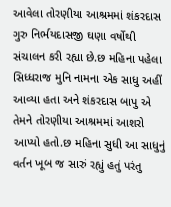આવેલા તોરણીયા આશ્રમમાં શંકરદાસ ગુરુ નિર્ભયદાસજી ઘણા વર્ષોથી સંચાલન કરી રહ્યા છે.છ મહિના પહેલા સિધ્ધરાજ મુનિ નામના એક સાધુ અહીં આવ્યા હતા અને શંકરદાસ બાપુ એ તેમને તોરણીયા આશ્રમમાં આશરો આપ્યો હતો.છ મહિના સુધી આ સાધુનું વર્તન ખૂબ જ સારું રહ્યું હતું પરંતુ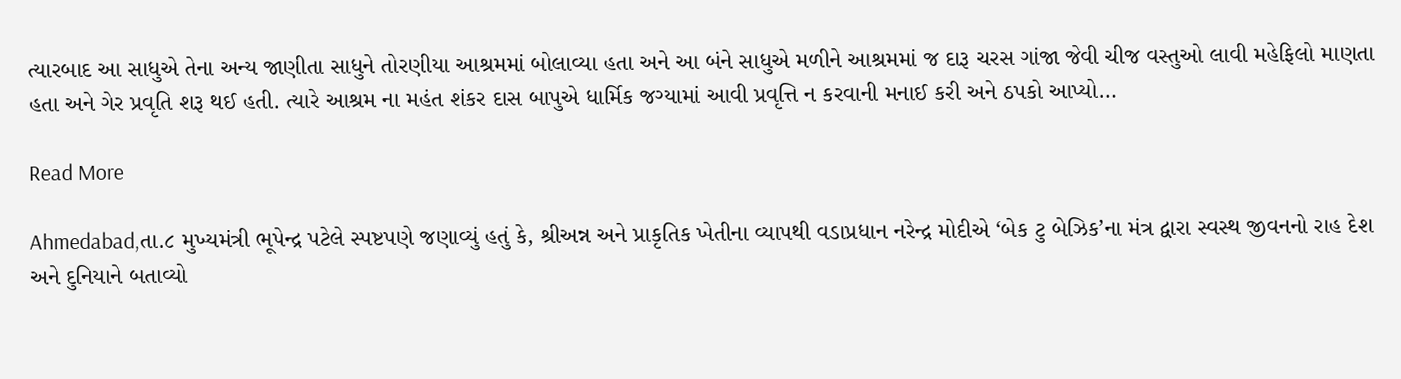ત્યારબાદ આ સાધુએ તેના અન્ય જાણીતા સાધુને તોરણીયા આશ્રમમાં બોલાવ્યા હતા અને આ બંને સાધુએ મળીને આશ્રમમાં જ દારૂ ચરસ ગાંજા જેવી ચીજ વસ્તુઓ લાવી મહેફિલો માણતા હતા અને ગેર પ્રવૃતિ શરૂ થઈ હતી. ત્યારે આશ્રમ ના મહંત શંકર દાસ બાપુએ ધાર્મિક જગ્યામાં આવી પ્રવૃત્તિ ન કરવાની મનાઈ કરી અને ઠપકો આપ્યો…

Read More

Ahmedabad,તા.૮ મુખ્યમંત્રી ભૂપેન્દ્ર પટેલે સ્પષ્ટપણે જણાવ્યું હતું કે, શ્રીઅન્ન અને પ્રાકૃતિક ખેતીના વ્યાપથી વડાપ્રધાન નરેન્દ્ર મોદીએ ‘બેક ટુ બેઝિક’ના મંત્ર દ્વારા સ્વસ્થ જીવનનો રાહ દેશ અને દુનિયાને બતાવ્યો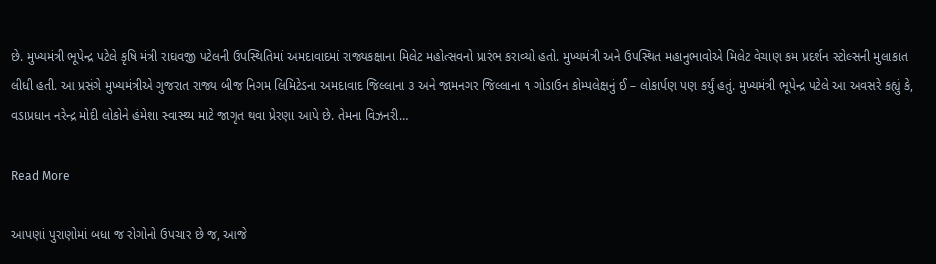છે. મુખ્યમંત્રી ભૂપેન્દ્ર પટેલે કૃષિ મંત્રી રાઘવજી પટેલની ઉપસ્થિતિમાં અમદાવાદમાં રાજ્યકક્ષાના મિલેટ મહોત્સવનો પ્રારંભ કરાવ્યો હતો. મુખ્યમંત્રી અને ઉપસ્થિત મહાનુભાવોએ મિલેટ વેચાણ કમ પ્રદર્શન સ્ટોલ્સની મુલાકાત લીધી હતી. આ પ્રસંગે મુખ્યમંત્રીએ ગુજરાત રાજ્ય બીજ નિગમ લિમિટેડના અમદાવાદ જિલ્લાના ૩ અને જામનગર જિલ્લાના ૧ ગોડાઉન કોમ્પલેક્ષનું ઈ – લોકાર્પણ પણ કર્યું હતું. મુખ્યમંત્રી ભૂપેન્દ્ર પટેલે આ અવસરે કહ્યું કે, વડાપ્રધાન નરેન્દ્ર મોદી લોકોને હંમેશા સ્વાસ્થ્ય માટે જાગૃત થવા પ્રેરણા આપે છે. તેમના વિઝનરી…

Read More

આપણાં પુરાણોમાં બધા જ રોગોનો ઉપચાર છે જ, આજે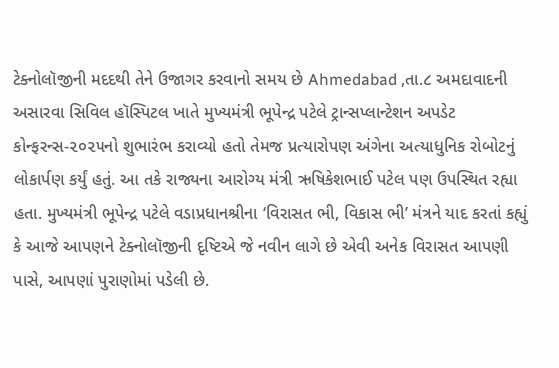ટેક્નોલૉજીની મદદથી તેને ઉજાગર કરવાનો સમય છે Ahmedabad ,તા.૮ અમદાવાદની અસારવા સિવિલ હૉસ્પિટલ ખાતે મુખ્યમંત્રી ભૂપેન્દ્ર પટેલે ટ્રાન્સપ્લાન્ટેશન અપડેટ કોન્ફરન્સ-૨૦૨૫નો શુભારંભ કરાવ્યો હતો તેમજ પ્રત્યારોપણ અંગેના અત્યાધુનિક રોબોટનું લોકાર્પણ કર્યું હતું. આ તકે રાજ્યના આરોગ્ય મંત્રી ઋષિકેશભાઈ પટેલ પણ ઉપસ્થિત રહ્યા હતા. મુખ્યમંત્રી ભૂપેન્દ્ર પટેલે વડાપ્રધાનશ્રીના ‘વિરાસત ભી, વિકાસ ભી’ મંત્રને યાદ કરતાં કહ્યું કે આજે આપણને ટેક્નોલૉજીની દૃષ્ટિએ જે નવીન લાગે છે એવી અનેક વિરાસત આપણી પાસે, આપણાં પુરાણોમાં પડેલી છે.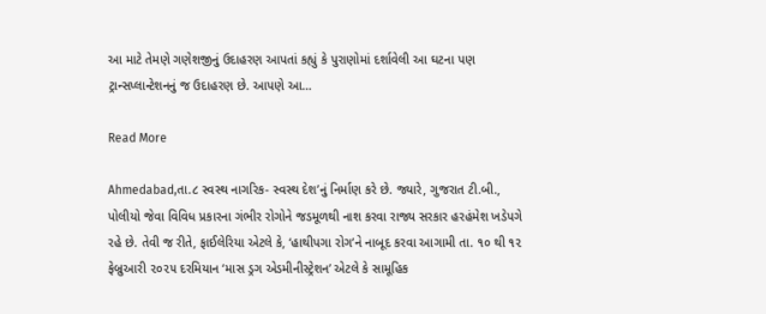આ માટે તેમણે ગણેશજીનું ઉદાહરણ આપતાં કહ્યું કે પુરાણોમાં દર્શાવેલી આ ઘટના પણ ટ્રાન્સપ્લાન્ટેશનનું જ ઉદાહરણ છે. આપણે આ…

Read More

Ahmedabad,તા.૮ સ્વસ્થ નાગરિક- સ્વસ્થ દેશ’નું નિર્માણ કરે છે. જ્યારે, ગુજરાત ટી.બી., પોલીયો જેવા વિવિધ પ્રકારના ગંભીર રોગોને જડમૂળથી નાશ કરવા રાજ્ય સરકાર હરહંમેશ ખડેપગે રહે છે. તેવી જ રીતે, ફાઈલેરિયા એટલે કે, ‘હાથીપગા રોગ’ને નાબૂદ કરવા આગામી તા. ૧૦ થી ૧૨ ફેબ્રુઆરી ૨૦૨૫ દરમિયાન ‘માસ ડ્રગ એડમીનીસ્ટ્રેશન’ એટલે કે સામૂહિક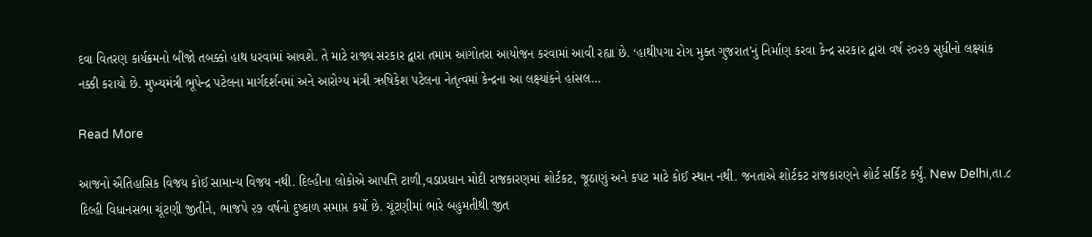દવા વિતરણ કાર્યક્રમનો બીજો તબક્કો હાથ ધરવામાં આવશે. તે માટે રાજ્ય સરકાર દ્વારા તમામ આગોતરા આયોજન કરવામાં આવી રહ્યા છે. ‘હાથીપગા રોગ મુક્ત ગુજરાત’નું નિર્માણ કરવા કેન્દ્ર સરકાર દ્વારા વર્ષ ૨૦૨૭ સુધીનો લક્ષ્યાંક નક્કી કરાયો છે. મુખ્યમંત્રી ભૂપેન્દ્ર પટેલના માર્ગદર્શનમાં અને આરોગ્ય મંત્રી ઋષિકેશ પટેલના નેતૃત્વમાં કેન્દ્રના આ લક્ષ્યાંકને હાંસલ…

Read More

આજનો ઐતિહાસિક વિજય કોઈ સામાન્ય વિજય નથી. દિલ્હીના લોકોએ આપત્તિ ટાળી,વડાપ્રધાન મોદી રાજકારણમાં શોર્ટકટ, જૂઠાણું અને કપટ માટે કોઈ સ્થાન નથી. જનતાએ શોર્ટકટ રાજકારણને શોર્ટ સર્કિટ કર્યું. New Delhi,તા.૮ દિલ્હી વિધાનસભા ચૂંટણી જીતીને, ભાજપે ૨૭ વર્ષનો દુષ્કાળ સમાપ્ત કર્યો છે. ચૂંટણીમાં ભારે બહુમતીથી જીત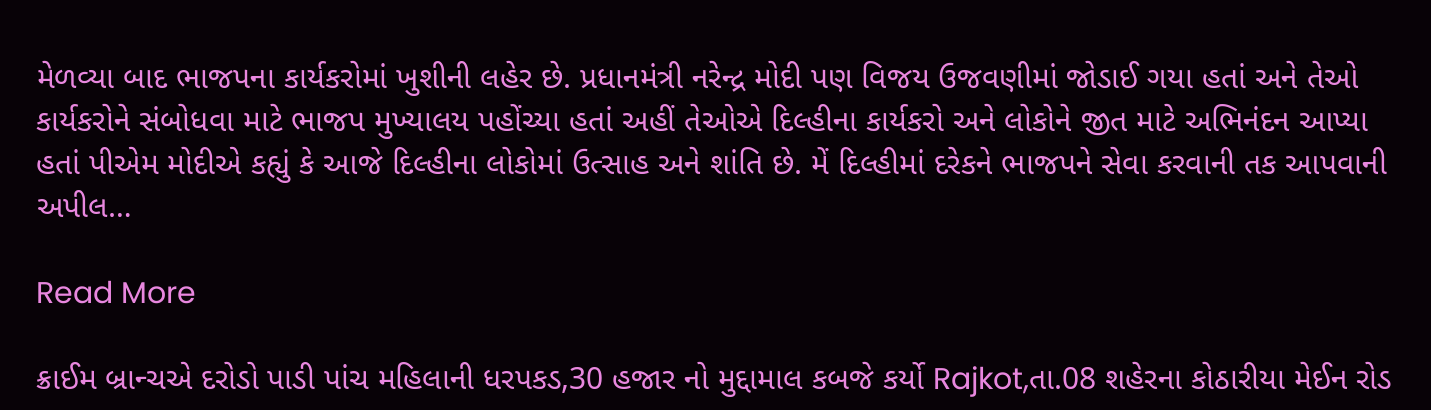મેળવ્યા બાદ ભાજપના કાર્યકરોમાં ખુશીની લહેર છે. પ્રધાનમંત્રી નરેન્દ્ર મોદી પણ વિજય ઉજવણીમાં જોડાઈ ગયા હતાં અને તેઓ કાર્યકરોને સંબોધવા માટે ભાજપ મુખ્યાલય પહોંચ્યા હતાં અહીં તેઓએ દિલ્હીના કાર્યકરો અને લોકોને જીત માટે અભિનંદન આપ્યા હતાં પીએમ મોદીએ કહ્યું કે આજે દિલ્હીના લોકોમાં ઉત્સાહ અને શાંતિ છે. મેં દિલ્હીમાં દરેકને ભાજપને સેવા કરવાની તક આપવાની અપીલ…

Read More

ક્રાઈમ બ્રાન્ચએ દરોડો પાડી પાંચ મહિલાની ધરપકડ,30 હજાર નો મુદ્દામાલ કબજે કર્યો Rajkot,તા.08 શહેરના કોઠારીયા મેઈન રોડ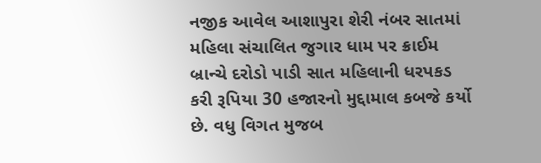નજીક આવેલ આશાપુરા શેરી નંબર સાતમાં મહિલા સંચાલિત જુગાર ધામ પર ક્રાઈમ બ્રાન્ચે દરોડો પાડી સાત મહિલાની ધરપકડ કરી રૂપિયા 30 હજારનો મુદ્દામાલ કબજે કર્યો છે. વધુ વિગત મુજબ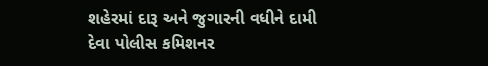શહેરમાં દારૂ અને જુગારની વધીને દામી દેવા પોલીસ કમિશનર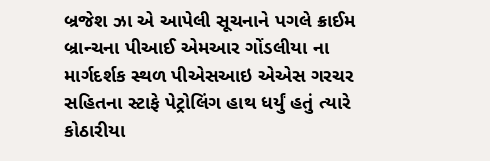બ્રજેશ ઝા એ આપેલી સૂચનાને પગલે ક્રાઈમ બ્રાન્ચના પીઆઈ એમઆર ગોંડલીયા ના માર્ગદર્શક સ્થળ પીએસઆઇ એએસ ગરચર સહિતના સ્ટાફે પેટ્રોલિંગ હાથ ધર્યું હતું ત્યારે કોઠારીયા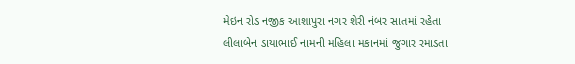મેઇન રોડ નજીક આશાપુરા નગર શેરી નંબર સાતમાં રહેતા લીલાબેન ડાયાભાઈ નામની મહિલા મકાનમાં જુગાર રમાડતા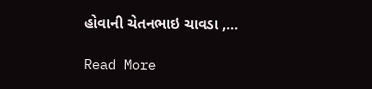હોવાની ચેતનભાઇ ચાવડા ,…

Read More